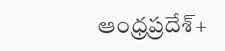ఆంధ్రప్రదేశ్+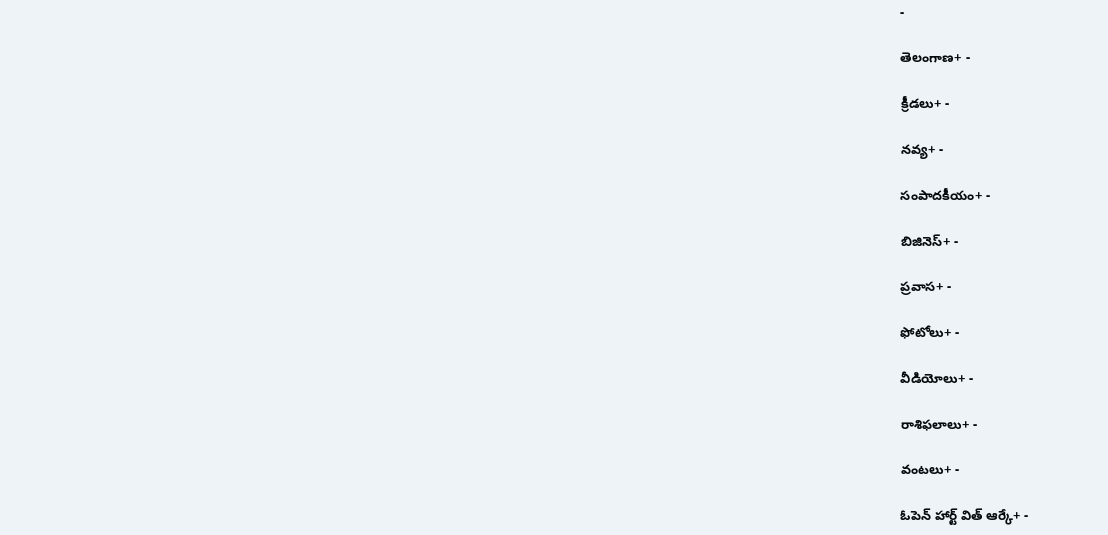-

తెలంగాణ+ -

క్రీడలు+ -

నవ్య+ -

సంపాదకీయం+ -

బిజినెస్+ -

ప్రవాస+ -

ఫోటోలు+ -

వీడియోలు+ -

రాశిఫలాలు+ -

వంటలు+ -

ఓపెన్ హార్ట్ విత్ ఆర్కే+ -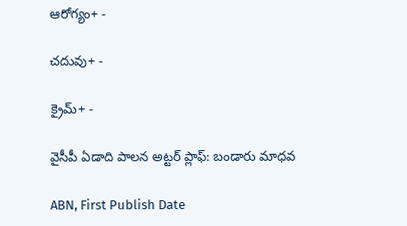ఆరోగ్యం+ -

చదువు+ -

క్రైమ్+ -

వైసీపీ ఏడాది పాలన అట్టర్ ప్లాఫ్: బండారు మాధవ

ABN, First Publish Date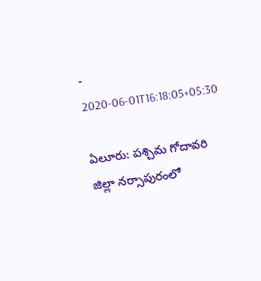- 2020-06-01T16:18:05+05:30

ఏలూరు: పశ్చిమ గోదావరి జిల్లా నర్సాపురంలో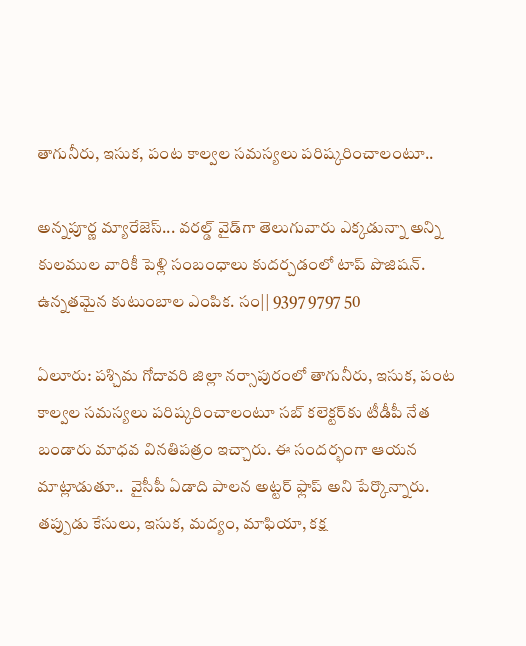తాగునీరు, ఇసుక, పంట కాల్వల సమస్యలు పరిష్కరించాలంటూ..

అన్నపూర్ణ మ్యారేజెస్... వరల్డ్ వైడ్‌గా తెలుగువారు ఎక్కడున్నా అన్ని కులముల వారికీ పెళ్లి సంబంధాలు కుదర్చడంలో టాప్ పొజిషన్. ఉన్నతమైన కుటుంబాల ఎంపిక. సం|| 9397 9797 50

ఏలూరు: పశ్చిమ గోదావరి జిల్లా నర్సాపురంలో తాగునీరు, ఇసుక, పంట కాల్వల సమస్యలు పరిష్కరించాలంటూ సబ్‌ కలెక్టర్‌కు టీడీపీ నేత బండారు మాధవ వినతిపత్రం ఇచ్చారు. ఈ సందర్భంగా ఆయన మాట్లాడుతూ..  వైసీపీ ఏడాది పాలన అట్టర్‌ ఫ్లాప్ అని పేర్కొన్నారు. తప్పుడు కేసులు, ఇసుక, మద్యం, మాఫియా, కక్ష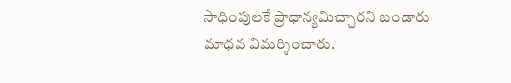సాధింపులకే ప్రాధాన్యమిచ్చారని బండారు మాధవ విమర్శించారు.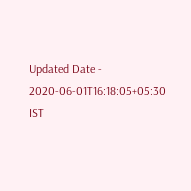Updated Date - 2020-06-01T16:18:05+05:30 IST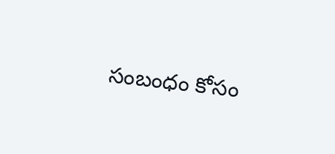సంబంధం కోసం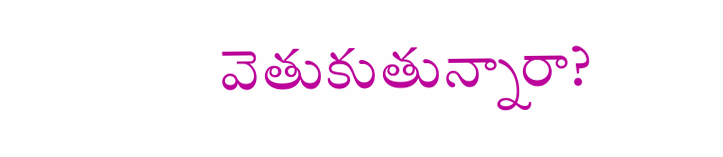వెతుకుతున్నారా?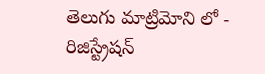తెలుగు మాట్రిమోని లో - రిజిస్ట్రేషన్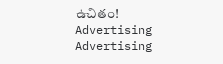ఉచితం!
Advertising
Advertising